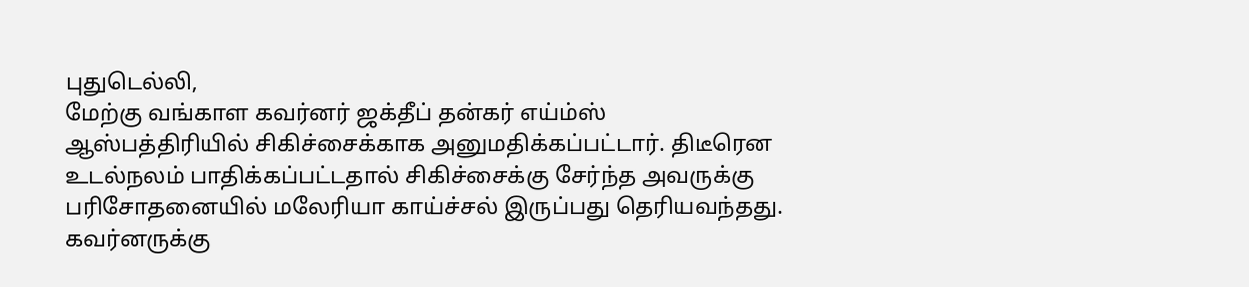புதுடெல்லி,
மேற்கு வங்காள கவர்னர் ஜக்தீப் தன்கர் எய்ம்ஸ் ஆஸ்பத்திரியில் சிகிச்சைக்காக அனுமதிக்கப்பட்டார். திடீரென உடல்நலம் பாதிக்கப்பட்டதால் சிகிச்சைக்கு சேர்ந்த அவருக்கு பரிசோதனையில் மலேரியா காய்ச்சல் இருப்பது தெரியவந்தது.
கவர்னருக்கு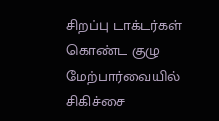சிறப்பு டாக்டர்கள் கொண்ட குழு மேற்பார்வையில் சிகிச்சை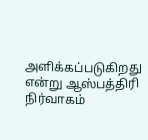அளிக்கப்படுகிறது என்று ஆஸ்பத்திரி நிர்வாகம்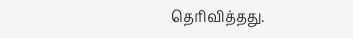தெரிவித்தது.